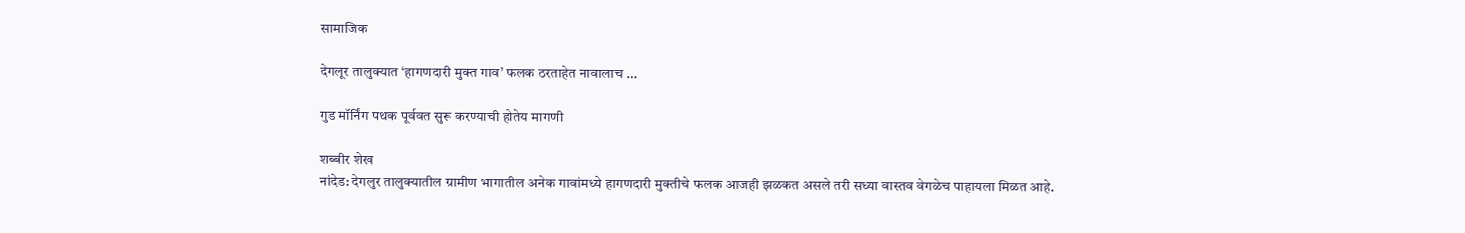सामाजिक

देगलूर तालुक्यात ‘हागणदारी मुक्त गाव’ फलक ठरताहेत नावालाच …

गुड मॉर्निंग पथक पूर्ववत सुरू करण्याची होतेय मागणी

शब्बीर शेख
नांदेड: देगलुर तालुक्यातील ग्रामीण भागातील अनेक गावांमध्ये हागणदारी मुक्तीचे फलक आजही झळकत असले तरी सध्या वास्तव वेगळेच पाहायला मिळत आहे.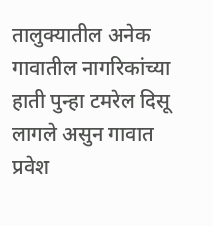तालुक्यातील अनेक गावातील नागरिकांच्या हाती पुन्हा टमरेल दिसू लागले असुन गावात प्रवेश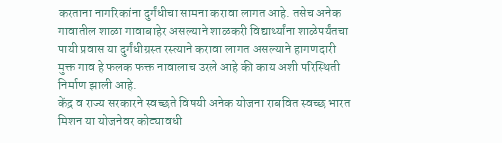करताना नागरिकांना दुर्गंधीचा सामना करावा लागत आहे. तसेच अनेक गावातील शाळा गावाबाहेर असल्याने शाळकरी विद्यार्थ्यांना शाळेपर्यंतचा पायी प्रवास या दुर्गंधीग्रस्त रस्त्याने करावा लागत असल्याने हागणदारी मुक्त गाव हे फलक फक्त नावालाच उरले आहे की काय अशी परिस्थिती निर्माण झाली आहे.
केंद्र व राज्य सरकारने स्वच्छते विषयी अनेक योजना राबवित स्वच्छ भारत मिशन या योजनेवर कोट्यावधी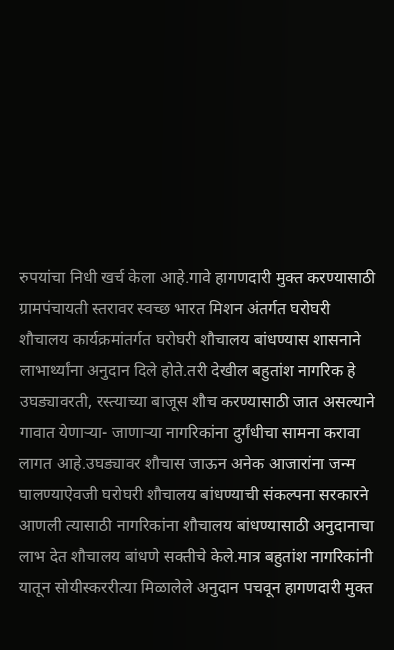रुपयांचा निधी खर्च केला आहे.गावे हागणदारी मुक्त करण्यासाठी ग्रामपंचायती स्तरावर स्वच्छ भारत मिशन अंतर्गत घरोघरी शौचालय कार्यक्रमांतर्गत घरोघरी शौचालय बांधण्यास शासनाने लाभार्थ्यांना अनुदान दिले होते.तरी देखील बहुतांश नागरिक हे उघड्यावरती, रस्त्याच्या बाजूस शौच करण्यासाठी जात असल्याने गावात येणाऱ्या- जाणाऱ्या नागरिकांना दुर्गंधीचा सामना करावा लागत आहे.उघड्यावर शौचास जाऊन अनेक आजारांना जन्म घालण्याऐवजी घरोघरी शौचालय बांधण्याची संकल्पना सरकारने आणली त्यासाठी नागरिकांना शौचालय बांधण्यासाठी अनुदानाचा लाभ देत शौचालय बांधणे सक्तीचे केले.मात्र बहुतांश नागरिकांनी यातून सोयीस्कररीत्या मिळालेले अनुदान पचवून हागणदारी मुक्त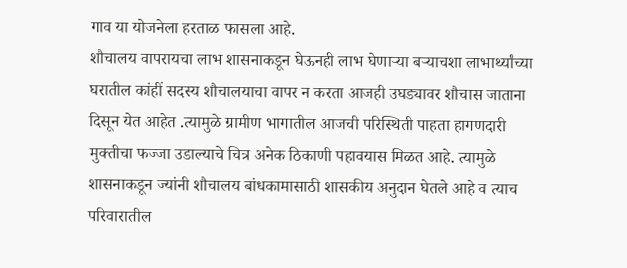गाव या योजनेला हरताळ फासला आहे.
शौचालय वापरायचा लाभ शासनाकडून घेऊनही लाभ घेणाऱ्या बऱ्याचशा लाभार्थ्यांच्या घरातील कांहीं सदस्य शौचालयाचा वापर न करता आजही उघड्यावर शौचास जाताना दिसून येत आहेत .त्यामुळे ग्रामीण भागातील आजची परिस्थिती पाहता हागणदारी मुक्तीचा फज्जा उडाल्याचे चित्र अनेक ठिकाणी पहावयास मिळत आहे. त्यामुळे शासनाकडून ज्यांनी शौचालय बांधकामासाठी शासकीय अनुदान घेतले आहे व त्याच परिवारातील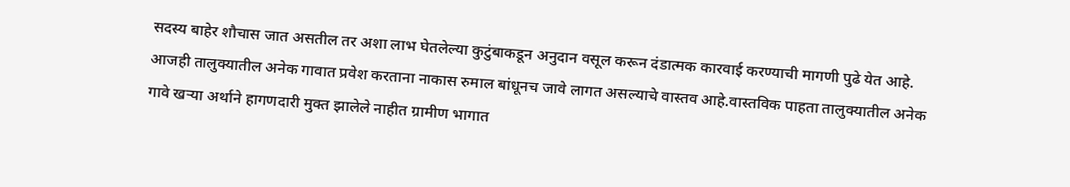सदस्य बाहेर शौचास जात असतील तर अशा लाभ घेतलेल्या कुटुंबाकडून अनुदान वसूल करून दंडात्मक कारवाई करण्याची मागणी पुढे येत आहे.
आजही तालुक्यातील अनेक गावात प्रवेश करताना नाकास रुमाल बांधूनच जावे लागत असल्याचे वास्तव आहे.वास्तविक पाहता तालुक्यातील अनेक गावे खऱ्या अर्थाने हागणदारी मुक्त झालेले नाहीत ग्रामीण भागात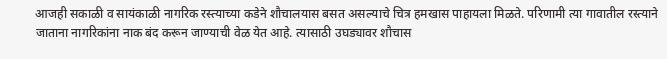आजही सकाळी व सायंकाळी नागरिक रस्त्याच्या कडेने शौचालयास बसत असल्याचे चित्र हमखास पाहायला मिळते. परिणामी त्या गावातील रस्त्याने जाताना नागरिकांना नाक बंद करून जाण्याची वेळ येत आहे. त्यासाठी उघड्यावर शौचास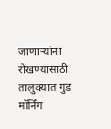जाणाऱ्यांना रोखण्यासाठी तालुक्यात गुड मॉर्निंग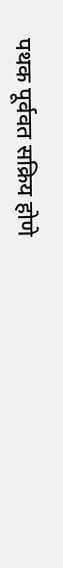पथक पूर्ववत सक्रिय होणे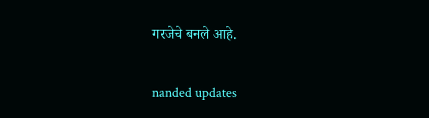गरजेचे बनले आहे.

nanded updates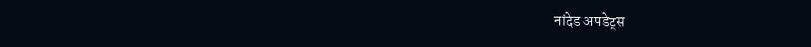नांदेड अपडेट्स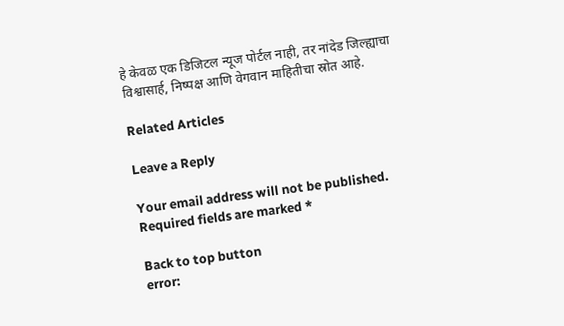हे केवळ एक डिजिटल न्यूज पोर्टल नाही, तर नांदेड जिल्ह्याचा विश्वासार्ह, निष्पक्ष आणि वेगवान माहितीचा स्रोत आहे.

Related Articles

Leave a Reply

Your email address will not be published. Required fields are marked *

Back to top button
error: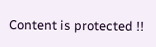Content is protected !!